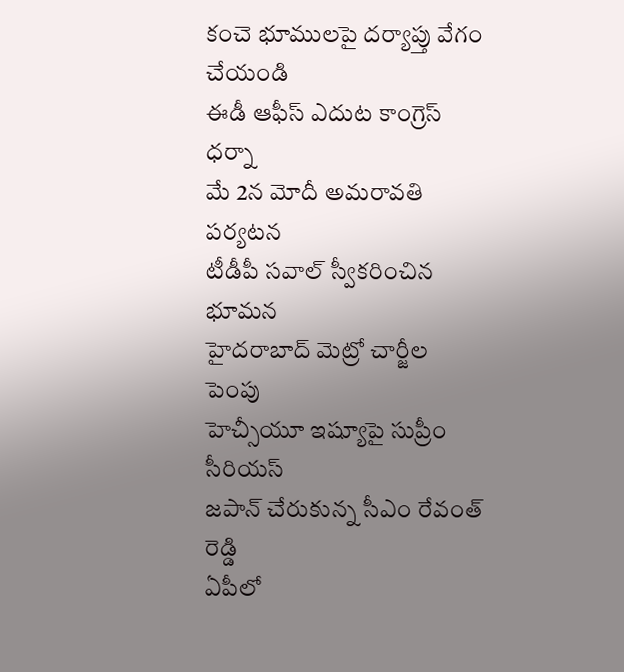కంచె భూములపై దర్యాప్తు వేగం చేయండి
ఈడీ ఆఫీస్ ఎదుట కాంగ్రెస్ ధర్నా
మే 2న మోదీ అమరావతి పర్యటన
టీడీపీ సవాల్ స్వీకరించిన భూమన
హైదరాబాద్ మెట్రో చార్జీల పెంపు
హెచ్సీయూ ఇష్యూపై సుప్రీం సీరియస్
జపాన్ చేరుకున్న సీఎం రేవంత్ రెడ్డి
ఏపీలో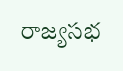రాజ్యసభ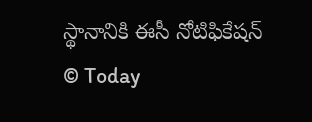స్థానానికి ఈసీ నోటిఫికేషన్
© Today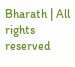Bharath | All rights reserved